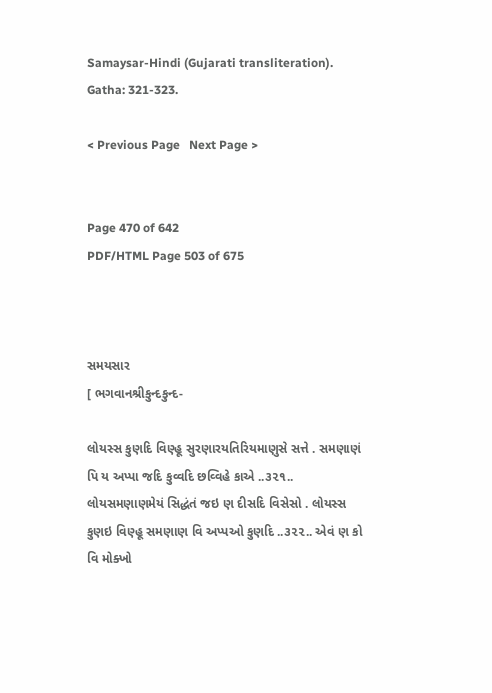Samaysar-Hindi (Gujarati transliteration). Gatha: 321-323.

< Previous Page   Next Page >


Page 470 of 642
PDF/HTML Page 503 of 675



સમયસાર
[ ભગવાનશ્રીકુન્દકુન્દ-

લોયસ્સ કુણદિ વિણ્હૂ સુરણારયતિરિયમાણુસે સત્તે . સમણાણં પિ ય અપ્પા જદિ કુવ્વદિ છવ્વિહે કાએ ..૩૨૧.. લોયસમણાણમેયં સિદ્ધંતં જઇ ણ દીસદિ વિસેસો . લોયસ્સ કુણઇ વિણ્હૂ સમણાણ વિ અપ્પઓ કુણદિ ..૩૨૨.. એવં ણ કો વિ મોક્ખો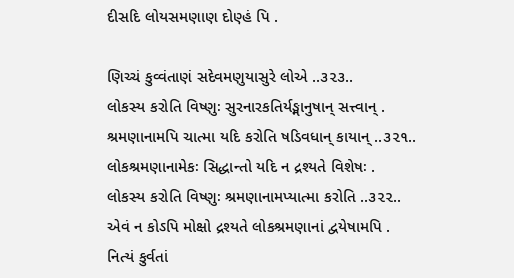દીસદિ લોયસમણાણ દોણ્હં પિ .

ણિચ્ચં કુવ્વંતાણં સદેવમણુયાસુરે લોએ ..૩૨૩..
લોકસ્ય કરોતિ વિષ્ણુઃ સુરનારકતિર્યઙ્માનુષાન્ સત્ત્વાન્ .
શ્રમણાનામપિ ચાત્મા યદિ કરોતિ ષડિવધાન્ કાયાન્ ..૩૨૧..
લોકશ્રમણાનામેકઃ સિદ્ધાન્તો યદિ ન દ્રશ્યતે વિશેષઃ .
લોકસ્ય કરોતિ વિષ્ણુઃ શ્રમણાનામપ્યાત્મા કરોતિ ..૩૨૨..
એવં ન કોઽપિ મોક્ષો દ્રશ્યતે લોકશ્રમણાનાં દ્વયેષામપિ .
નિત્યં કુર્વતાં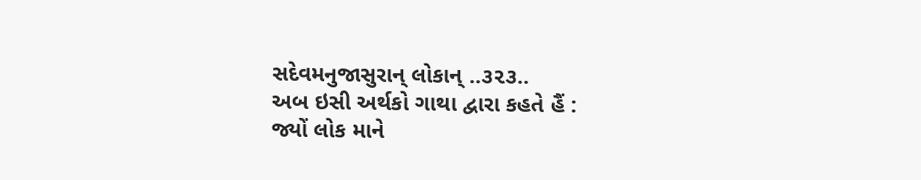સદેવમનુજાસુરાન્ લોકાન્ ..૩૨૩..
અબ ઇસી અર્થકો ગાથા દ્વારા કહતે હૈં :
જ્યોં લોક માને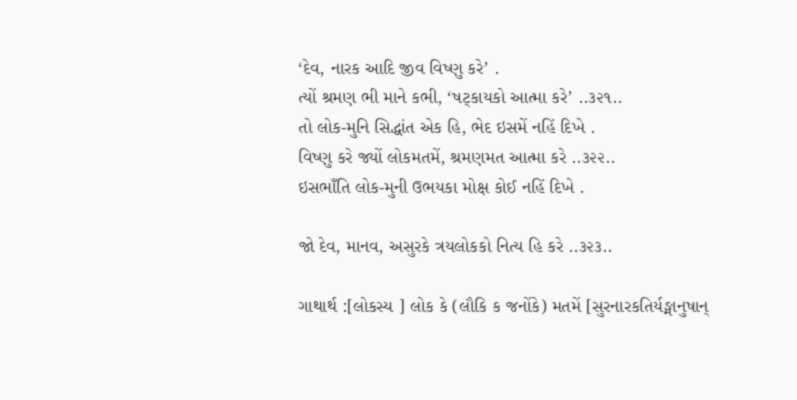‘દેવ, નારક આદિ જીવ વિષ્ણુ કરે’ .
ત્યોં શ્રમણ ભી માને કભી, ‘ષટ્કાયકો આત્મા કરે’ ..૩૨૧..
તો લોક-મુનિ સિદ્ધાંત એક હિ, ભેદ ઇસમેં નહિં દિખે .
વિષ્ણુ કરે જ્યોં લોકમતમેં, શ્રમણમત આત્મા કરે ..૩૨૨..
ઇસભાઁતિ લોક-મુની ઉભયકા મોક્ષ કોઈ નહિં દિખે .

જો દેવ, માનવ, અસુરકે ત્રયલોકકો નિત્ય હિ કરે ..૩૨૩..

ગાથાર્થ :[લોકસ્ય ] લોક કે (લૌકિ ક જનોંકે) મતમેં [સુરનારકતિર્યઙ્માનુષાન્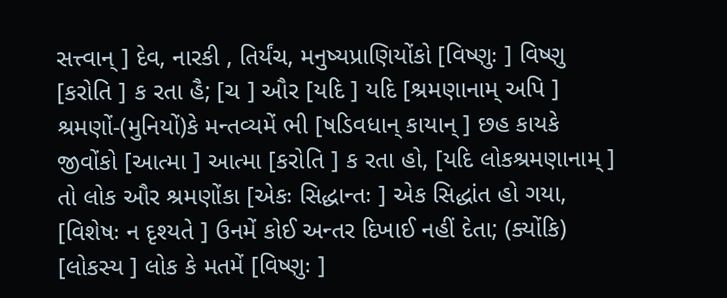સત્ત્વાન્ ] દેવ, નારકી , તિર્યંચ, મનુષ્યપ્રાણિયોંકો [વિષ્ણુઃ ] વિષ્ણુ [કરોતિ ] ક રતા હૈ; [ચ ] ઔર [યદિ ] યદિ [શ્રમણાનામ્ અપિ ] શ્રમણોં-(મુનિયોં)કે મન્તવ્યમેં ભી [ષડિવધાન્ કાયાન્ ] છહ કાયકે જીવોંકો [આત્મા ] આત્મા [કરોતિ ] ક રતા હો, [યદિ લોકશ્રમણાનામ્ ] તો લોક ઔર શ્રમણોંકા [એકઃ સિદ્ધાન્તઃ ] એક સિદ્ધાંત હો ગયા, [વિશેષઃ ન દૃશ્યતે ] ઉનમેં કોઈ અન્તર દિખાઈ નહીં દેતા; (ક્યોંકિ) [લોકસ્ય ] લોક કે મતમેં [વિષ્ણુઃ ]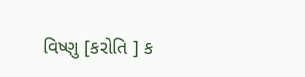વિષ્ણુ [કરોતિ ] ક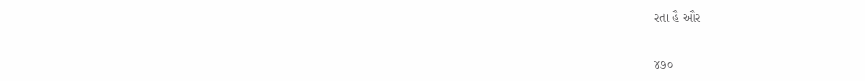રતા હૈ ઔર

૪૭૦